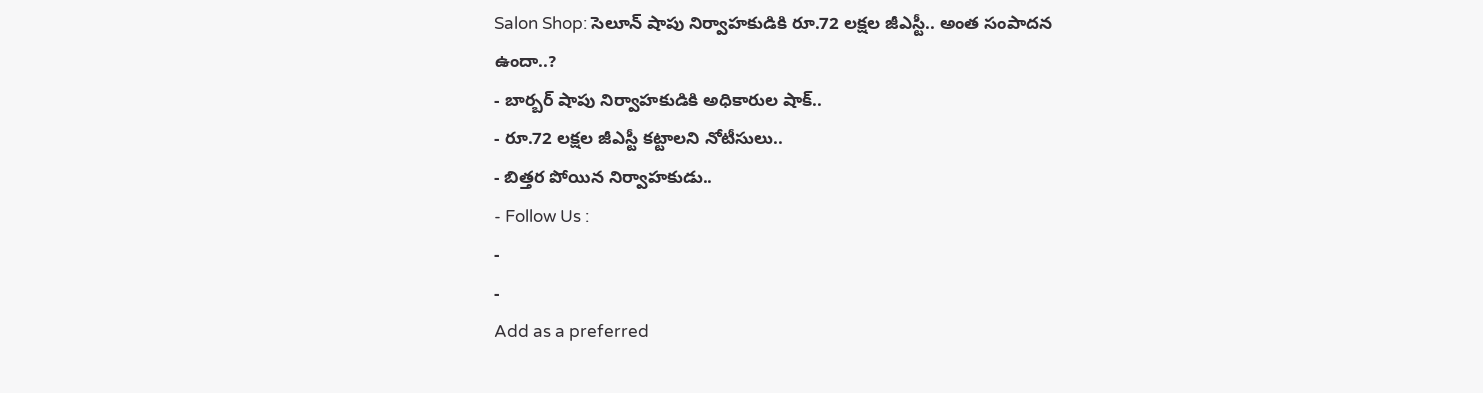Salon Shop: సెలూన్ షాపు నిర్వాహకుడికి రూ.72 లక్షల జీఎస్టీ.. అంత సంపాదన ఉందా..?
- బార్బర్ షాపు నిర్వాహకుడికి అధికారుల షాక్..
- రూ.72 లక్షల జీఎస్టీ కట్టాలని నోటీసులు..
- బిత్తర పోయిన నిర్వాహకుడు..
- Follow Us :
-
-
Add as a preferred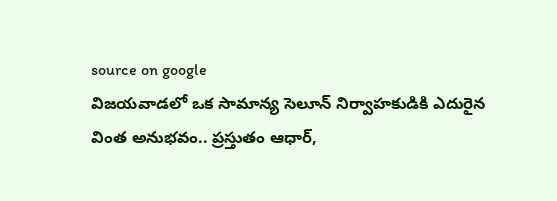source on google
విజయవాడలో ఒక సామాన్య సెలూన్ నిర్వాహకుడికి ఎదురైన వింత అనుభవం.. ప్రస్తుతం ఆధార్,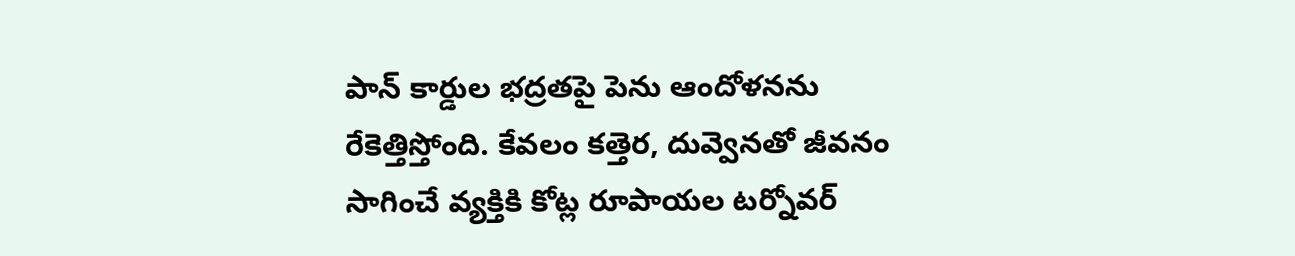పాన్ కార్డుల భద్రతపై పెను ఆందోళనను రేకెత్తిస్తోంది. కేవలం కత్తెర, దువ్వెనతో జీవనం సాగించే వ్యక్తికి కోట్ల రూపాయల టర్నోవర్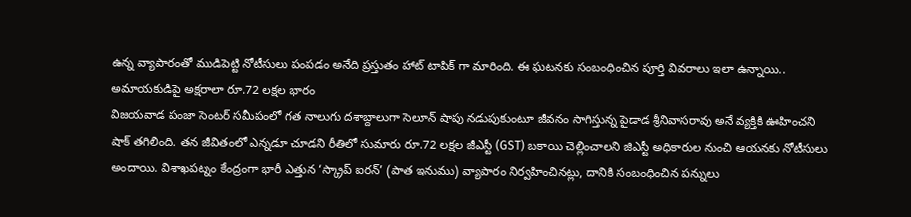ఉన్న వ్యాపారంతో ముడిపెట్టి నోటీసులు పంపడం అనేది ప్రస్తుతం హాట్ టాపిక్ గా మారింది. ఈ ఘటనకు సంబంధించిన పూర్తి వివరాలు ఇలా ఉన్నాయి..
అమాయకుడిపై అక్షరాలా రూ.72 లక్షల భారం
విజయవాడ పంజా సెంటర్ సమీపంలో గత నాలుగు దశాబ్దాలుగా సెలూన్ షాపు నడుపుకుంటూ జీవనం సాగిస్తున్న పైడాడ శ్రీనివాసరావు అనే వ్యక్తికి ఊహించని షాక్ తగిలింది. తన జీవితంలో ఎన్నడూ చూడని రీతిలో సుమారు రూ.72 లక్షల జీఎస్టీ (GST) బకాయి చెల్లించాలని జిఎస్టీ అధికారుల నుంచి ఆయనకు నోటీసులు అందాయి. విశాఖపట్నం కేంద్రంగా భారీ ఎత్తున ‘స్క్రాప్ ఐరన్’ (పాత ఇనుము) వ్యాపారం నిర్వహించినట్లు, దానికి సంబంధించిన పన్నులు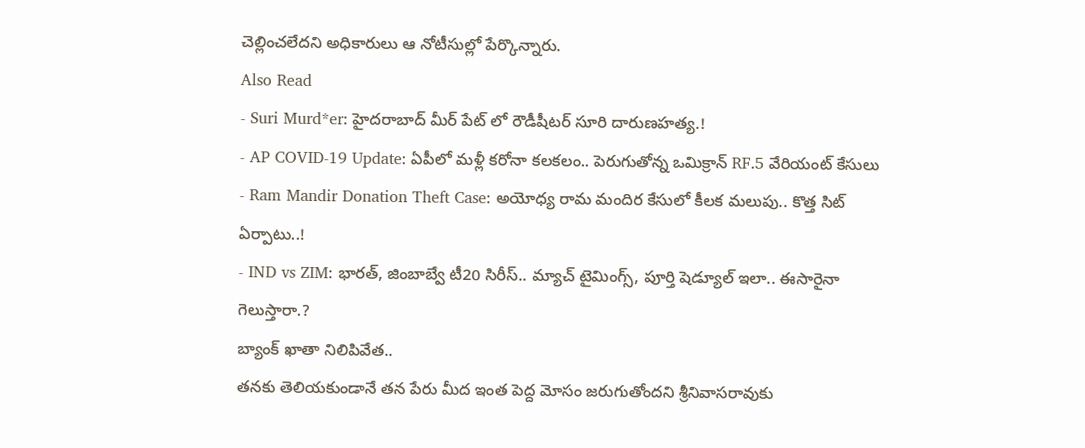చెల్లించలేదని అధికారులు ఆ నోటీసుల్లో పేర్కొన్నారు.
Also Read
- Suri Murd*er: హైదరాబాద్ మీర్ పేట్ లో రౌడీషీటర్ సూరి దారుణహత్య.!
- AP COVID-19 Update: ఏపీలో మళ్లీ కరోనా కలకలం.. పెరుగుతోన్న ఒమిక్రాన్ RF.5 వేరియంట్ కేసులు
- Ram Mandir Donation Theft Case: అయోధ్య రామ మందిర కేసులో కీలక మలుపు.. కొత్త సిట్ ఏర్పాటు..!
- IND vs ZIM: భారత్, జింబాబ్వే టీ20 సిరీస్.. మ్యాచ్ టైమింగ్స్, పూర్తి షెడ్యూల్ ఇలా.. ఈసారైనా గెలుస్తారా.?
బ్యాంక్ ఖాతా నిలిపివేత..
తనకు తెలియకుండానే తన పేరు మీద ఇంత పెద్ద మోసం జరుగుతోందని శ్రీనివాసరావుకు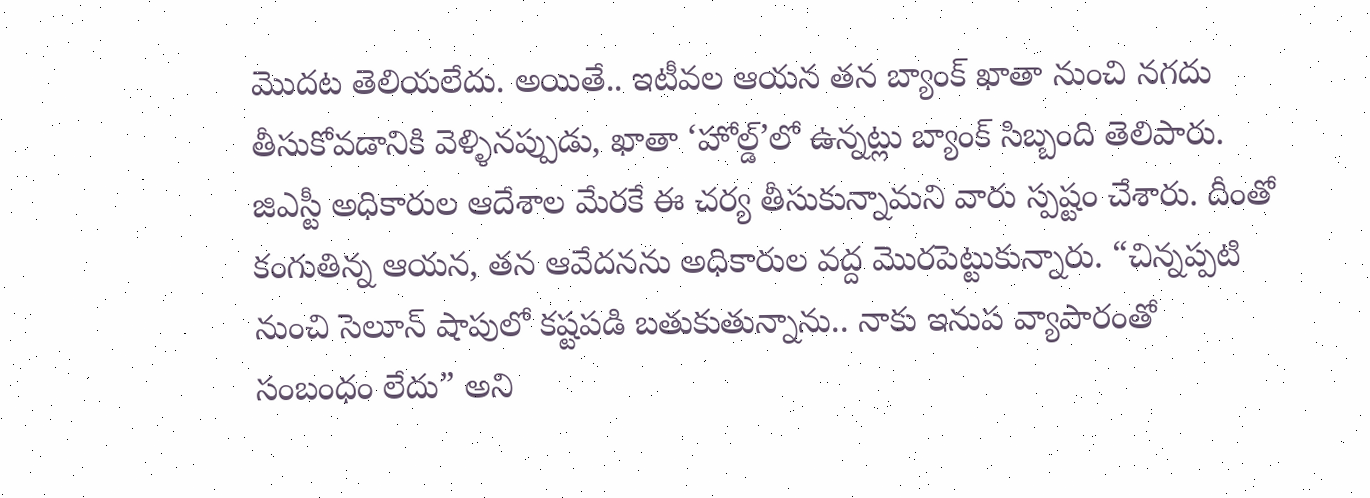మొదట తెలియలేదు. అయితే.. ఇటీవల ఆయన తన బ్యాంక్ ఖాతా నుంచి నగదు తీసుకోవడానికి వెళ్ళినప్పుడు, ఖాతా ‘హోల్డ్’లో ఉన్నట్లు బ్యాంక్ సిబ్బంది తెలిపారు. జిఎస్టీ అధికారుల ఆదేశాల మేరకే ఈ చర్య తీసుకున్నామని వారు స్పష్టం చేశారు. దీంతో కంగుతిన్న ఆయన, తన ఆవేదనను అధికారుల వద్ద మొరపెట్టుకున్నారు. “చిన్నప్పటి నుంచి సెలూన్ షాపులో కష్టపడి బతుకుతున్నాను.. నాకు ఇనుప వ్యాపారంతో సంబంధం లేదు” అని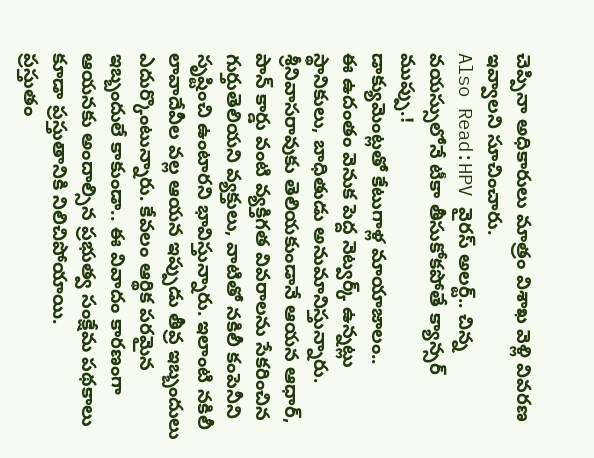చెప్పినా అధికారులు మాత్రం విశాఖ వెళ్లి వివరణ ఇవ్వాలని సూచించారు.
Also Read:HPV వైరస్ అలర్ట్.. చిన్న వయస్సులోనే టీకా తీసుకోకపోతే క్యాన్సర్ ముప్పు.!
డాక్యుమెంట్లతో కేటుగాళ్ల మాయాజాలం..
ఈ ఉదంతం వెనుక పెద్ద నెట్వర్క్ ఉన్నట్లు స్థానికులు, బాధితుడు అనుమానిస్తున్నారు. శ్రీనివాసరావుకు తెలియకుండానే ఆయన ఆధార్, పాన్ కార్డు వంటి వ్యక్తిగత వివరాలను సేకరించిన గుర్తుతెలియని వ్యక్తులు, వాటితో నకిలీ కంపెనీని సృష్టించి ఉంటారని భావిస్తున్నారు. ఇలాంటి నకిలీ లావాదేవీల వల్ల ఆయన ఇప్పుడు తీవ్ర ఇబ్బందులు ఎదుర్కొంటున్నారు. కేవలం ఆర్థిక పరమైన ఇబ్బందులే కాకుండా.. ఈ వివాదం కారణంగా ఆయనకు అందాల్సిన ప్రభుత్వ సంక్షేమ పథకాలు కూడా ప్రస్తుతానికి నిలిచిపోయాయి.
ప్రస్తుతం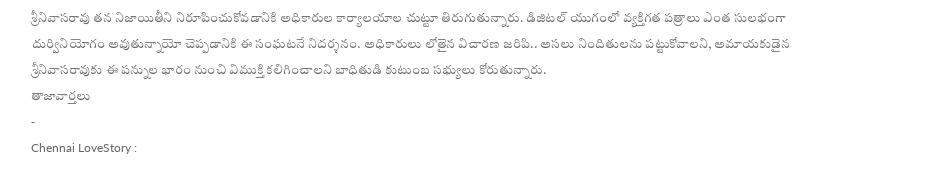శ్రీనివాసరావు తన నిజాయితీని నిరూపించుకోవడానికి అధికారుల కార్యాలయాల చుట్టూ తిరుగుతున్నారు. డిజిటల్ యుగంలో వ్యక్తిగత పత్రాలు ఎంత సులభంగా దుర్వినియోగం అవుతున్నాయో చెప్పడానికి ఈ సంఘటనే నిదర్శనం. అధికారులు లోతైన విచారణ జరిపి.. అసలు నిందితులను పట్టుకోవాలని, అమాయకుడైన శ్రీనివాసరావుకు ఈ పన్నుల భారం నుంచి విముక్తి కలిగించాలని బాధితుడి కుటుంబ సభ్యులు కోరుతున్నారు.
తాజావార్తలు
-
Chennai LoveStory :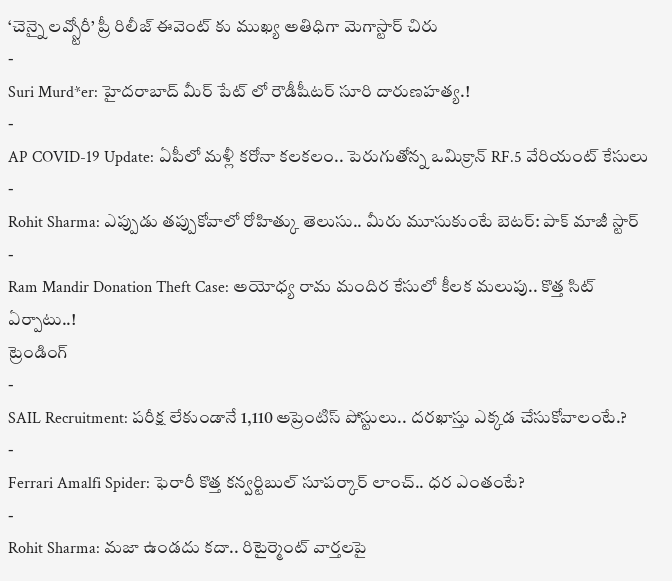‘చెన్నై లవ్స్టోరీ’ ప్రీ రిలీజ్ ఈవెంట్ కు ముఖ్య అతిధిగా మెగాస్టార్ చిరు
-
Suri Murd*er: హైదరాబాద్ మీర్ పేట్ లో రౌడీషీటర్ సూరి దారుణహత్య.!
-
AP COVID-19 Update: ఏపీలో మళ్లీ కరోనా కలకలం.. పెరుగుతోన్న ఒమిక్రాన్ RF.5 వేరియంట్ కేసులు
-
Rohit Sharma: ఎప్పుడు తప్పుకోవాలో రోహిత్కు తెలుసు.. మీరు మూసుకుంటే బెటర్: పాక్ మాజీ స్టార్
-
Ram Mandir Donation Theft Case: అయోధ్య రామ మందిర కేసులో కీలక మలుపు.. కొత్త సిట్ ఏర్పాటు..!
ట్రెండింగ్
-
SAIL Recruitment: పరీక్ష లేకుండానే 1,110 అప్రెంటిస్ పోస్టులు.. దరఖాస్తు ఎక్కడ చేసుకోవాలంటే.?
-
Ferrari Amalfi Spider: ఫెరారీ కొత్త కన్వర్టిబుల్ సూపర్కార్ లాంచ్.. ధర ఎంతంటే?
-
Rohit Sharma: మజా ఉండదు కదా.. రిటైర్మెంట్ వార్తలపై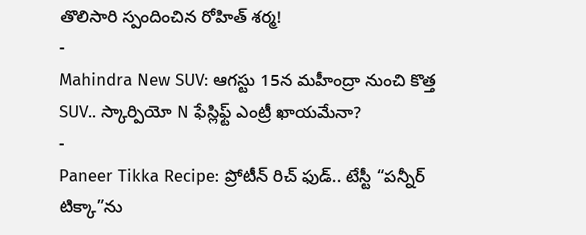తొలిసారి స్పందించిన రోహిత్ శర్మ!
-
Mahindra New SUV: ఆగస్టు 15న మహీంద్రా నుంచి కొత్త SUV.. స్కార్పియో N ఫేస్లిఫ్ట్ ఎంట్రీ ఖాయమేనా?
-
Paneer Tikka Recipe: ప్రోటీన్ రిచ్ ఫుడ్.. టేస్టీ “పన్నీర్ టిక్కా”ను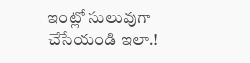ఇంట్లో సులువుగా చేసేయండి ఇలా.!